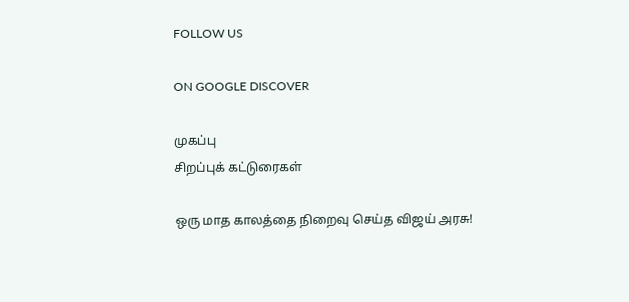FOLLOW US

ON GOOGLE DISCOVER

முகப்பு
சிறப்புக் கட்டுரைகள்

ஒரு மாத காலத்தை நிறைவு செய்த விஜய் அரசு!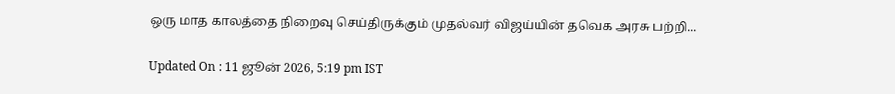ஒரு மாத காலத்தை நிறைவு செய்திருக்கும் முதல்வர் விஜய்யின் தவெக அரசு பற்றி...

Updated On : 11 ஜூன் 2026, 5:19 pm IST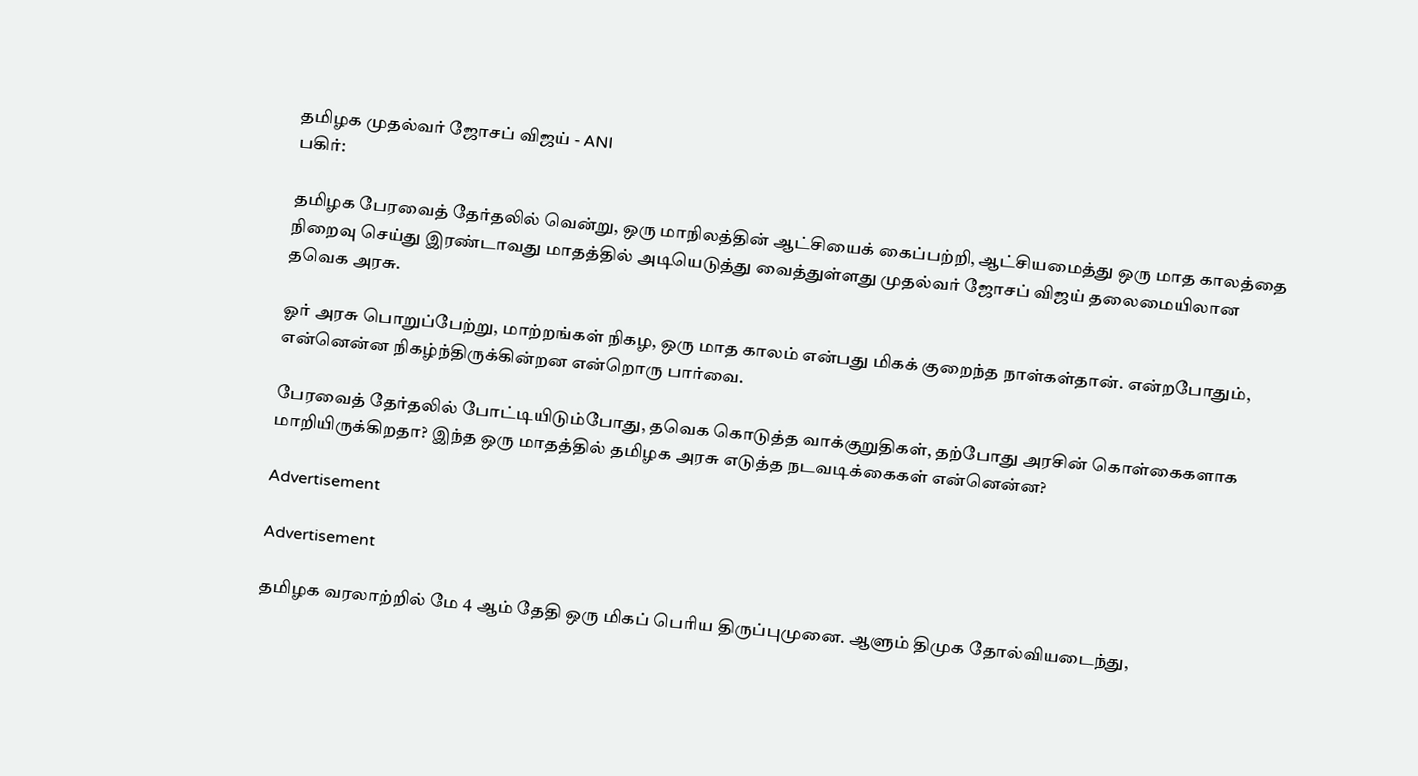தமிழக முதல்வர் ஜோசப் விஜய் - ANI
பகிர்:

தமிழக பேரவைத் தேர்தலில் வென்று, ஒரு மாநிலத்தின் ஆட்சியைக் கைப்பற்றி, ஆட்சியமைத்து ஒரு மாத காலத்தை நிறைவு செய்து இரண்டாவது மாதத்தில் அடியெடுத்து வைத்துள்ளது முதல்வர் ஜோசப் விஜய் தலைமையிலான தவெக அரசு.

ஓர் அரசு பொறுப்பேற்று, மாற்றங்கள் நிகழ, ஒரு மாத காலம் என்பது மிகக் குறைந்த நாள்கள்தான். என்றபோதும், என்னென்ன நிகழ்ந்திருக்கின்றன என்றொரு பார்வை.

பேரவைத் தேர்தலில் போட்டியிடும்போது, தவெக கொடுத்த வாக்குறுதிகள், தற்போது அரசின் கொள்கைகளாக மாறியிருக்கிறதா? இந்த ஒரு மாதத்தில் தமிழக அரசு எடுத்த நடவடிக்கைகள் என்னென்ன?

Advertisement

Advertisement

தமிழக வரலாற்றில் மே 4 ஆம் தேதி ஒரு மிகப் பெரிய திருப்புமுனை. ஆளும் திமுக தோல்வியடைந்து,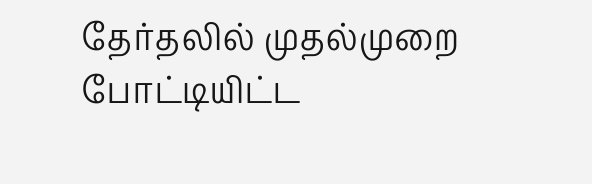தேர்தலில் முதல்முறை போட்டியிட்ட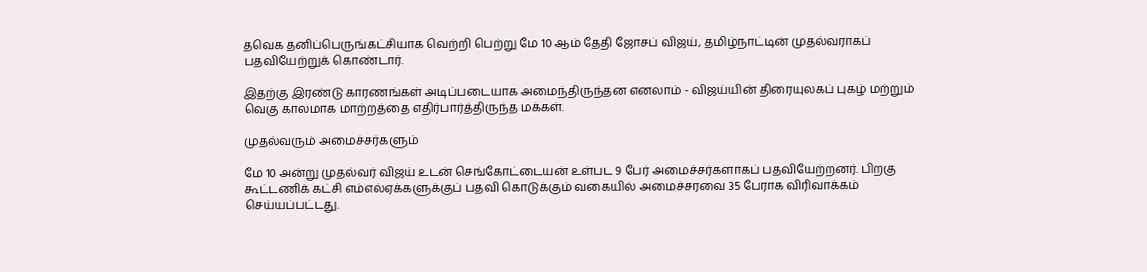தவெக தனிப்பெருங்கட்சியாக வெற்றி பெற்று மே 10 ஆம் தேதி ஜோசப் விஜய், தமிழ்நாட்டின் முதல்வராகப் பதவியேற்றுக் கொண்டார்.

இதற்கு இரண்டு காரணங்கள் அடிப்படையாக அமைந்திருந்தன எனலாம் - விஜய்யின் திரையுலகப் புகழ் மற்றும் வெகு காலமாக மாற்றத்தை எதிர்பார்த்திருந்த மக்கள்.

முதல்வரும் அமைச்சர்களும்

மே 10 அன்று முதல்வர் விஜய் உடன் செங்கோட்டையன் உள்பட 9 பேர் அமைச்சர்களாகப் பதவியேற்றனர். பிறகு கூட்டணிக் கட்சி எம்எல்ஏக்களுக்குப் பதவி கொடுக்கும் வகையில் அமைச்சரவை 35 பேராக விரிவாக்கம் செய்யப்பட்டது.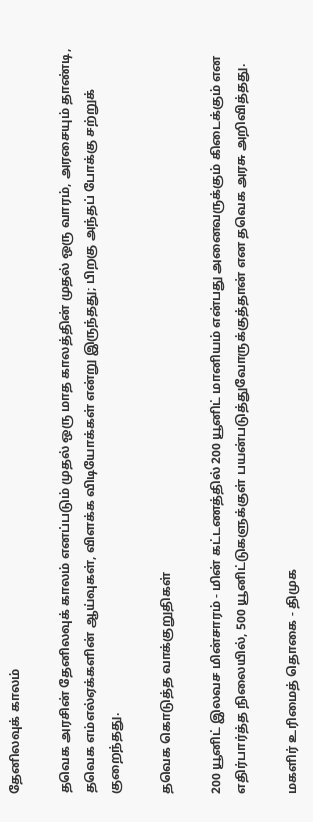தேனிலவுக் காலம்

தவெக அரசின் தேனிலவுக் காலம் எனப்படும் முதல் ஒரு மாத காலத்தின் முதல் ஒரு வாரம், அரசையும் தாண்டி, தவெக எம்எல்ஏக்களின் ஆய்வுகள், விளக்க விடியோக்கள் என்று இருந்தது; பிறகு அந்தப் போக்கு சற்றுக் குறைந்தது.

தவெக கொடுத்த வாக்குறுதிகள்

200 யூனிட் இலவச மின்சாரம் - மின் கட்டணத்தில் 200 யூனிட் மானியம் என்பது அனைவருக்கும் கிடைக்கும் என எதிர்பார்த்த நிலையில், 500 யூனிட்டுகளுக்குள் பயன்படுத்துவோருக்குத்தான் என தவெக அரசு அறிவித்தது.

மகளிர் உரிமைத் தொகை - திமுக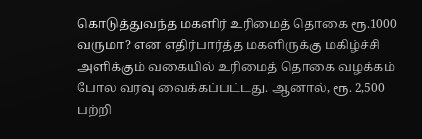கொடுத்துவந்த மகளிர் உரிமைத் தொகை ரூ.1000 வருமா? என எதிர்பார்த்த மகளிருக்கு மகிழ்ச்சி அளிக்கும் வகையில் உரிமைத் தொகை வழக்கம் போல வரவு வைக்கப்பட்டது. ஆனால், ரூ. 2,500 பற்றி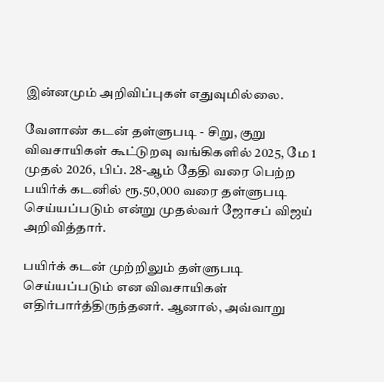இன்னமும் அறிவிப்புகள் எதுவுமில்லை.

வேளாண் கடன் தள்ளுபடி - சிறு, குறு விவசாயிகள் கூட்டுறவு வங்கிகளில் 2025, மே 1 முதல் 2026, பிப். 28-ஆம் தேதி வரை பெற்ற பயிர்க் கடனில் ரூ.50,000 வரை தள்ளுபடி செய்யப்படும் என்று முதல்வர் ஜோசப் விஜய் அறிவித்தார்.

பயிர்க் கடன் முற்றிலும் தள்ளுபடி செய்யப்படும் என விவசாயிகள் எதிர்பார்த்திருந்தனர். ஆனால், அவ்வாறு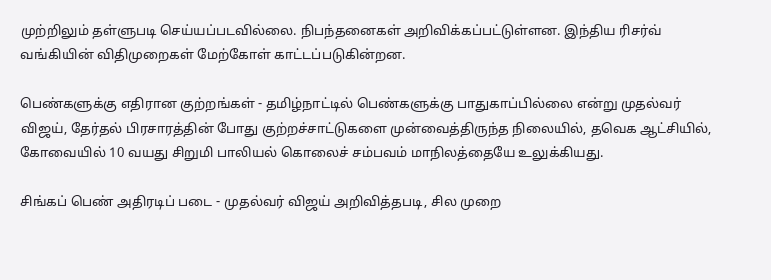முற்றிலும் தள்ளுபடி செய்யப்படவில்லை. நிபந்தனைகள் அறிவிக்கப்பட்டுள்ளன. இந்திய ரிசர்வ் வங்கியின் விதிமுறைகள் மேற்கோள் காட்டப்படுகின்றன.

பெண்களுக்கு எதிரான குற்றங்கள் - தமிழ்நாட்டில் பெண்களுக்கு பாதுகாப்பில்லை என்று முதல்வர் விஜய், தேர்தல் பிரசாரத்தின் போது குற்றச்சாட்டுகளை முன்வைத்திருந்த நிலையில், தவெக ஆட்சியில், கோவையில் 10 வயது சிறுமி பாலியல் கொலைச் சம்பவம் மாநிலத்தையே உலுக்கியது.

சிங்கப் பெண் அதிரடிப் படை - முதல்வர் விஜய் அறிவித்தபடி, சில முறை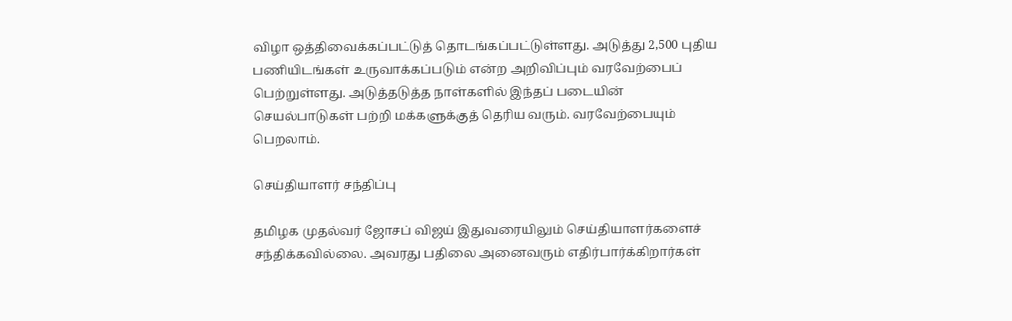விழா ஒத்திவைக்கப்பட்டுத் தொடங்கப்பட்டுள்ளது. அடுத்து 2,500 புதிய பணியிடங்கள் உருவாக்கப்படும் என்ற அறிவிப்பும் வரவேற்பைப் பெற்றுள்ளது. அடுத்தடுத்த நாள்களில் இந்தப் படையின் செயல்பாடுகள் பற்றி மக்களுக்குத் தெரிய வரும். வரவேற்பையும் பெறலாம்.

செய்தியாளர் சந்திப்பு

தமிழக முதல்வர் ஜோசப் விஜய் இதுவரையிலும் செய்தியாளர்களைச் சந்திக்கவில்லை. அவரது பதிலை அனைவரும் எதிர்பார்க்கிறார்கள்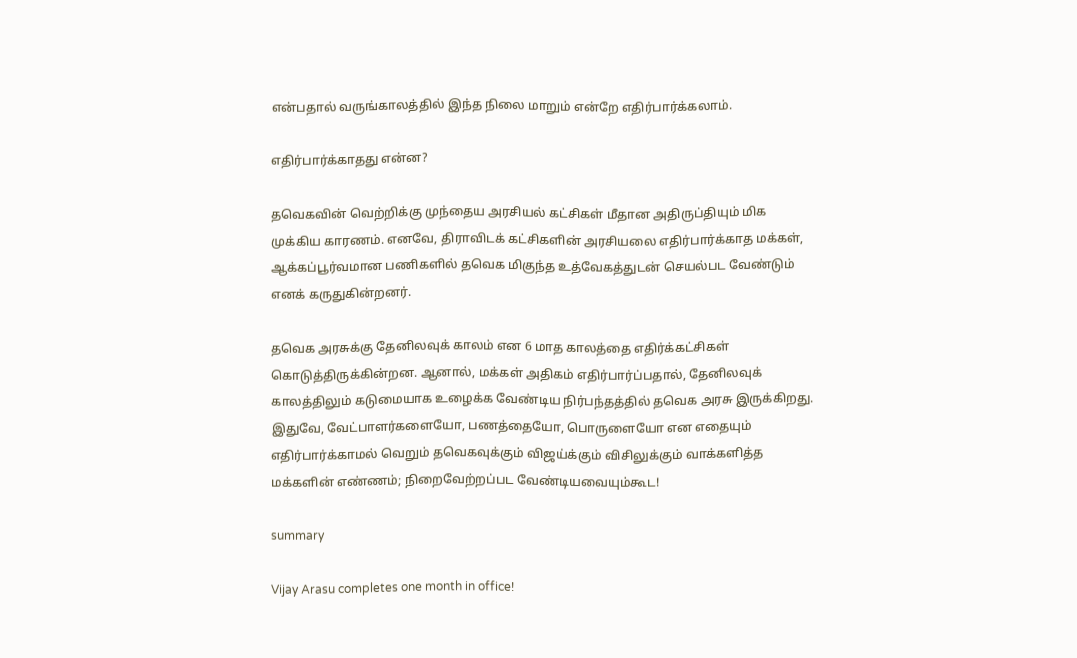என்பதால் வருங்காலத்தில் இந்த நிலை மாறும் என்றே எதிர்பார்க்கலாம்.

எதிர்பார்க்காதது என்ன?

தவெகவின் வெற்றிக்கு முந்தைய அரசியல் கட்சிகள் மீதான அதிருப்தியும் மிக முக்கிய காரணம். எனவே, திராவிடக் கட்சிகளின் அரசியலை எதிர்பார்க்காத மக்கள், ஆக்கப்பூர்வமான பணிகளில் தவெக மிகுந்த உத்வேகத்துடன் செயல்பட வேண்டும் எனக் கருதுகின்றனர்.

தவெக அரசுக்கு தேனிலவுக் காலம் என 6 மாத காலத்தை எதிர்க்கட்சிகள் கொடுத்திருக்கின்றன. ஆனால், மக்கள் அதிகம் எதிர்பார்ப்பதால், தேனிலவுக் காலத்திலும் கடுமையாக உழைக்க வேண்டிய நிர்பந்தத்தில் தவெக அரசு இருக்கிறது. இதுவே, வேட்பாளர்களையோ, பணத்தையோ, பொருளையோ என எதையும் எதிர்பார்க்காமல் வெறும் தவெகவுக்கும் விஜய்க்கும் விசிலுக்கும் வாக்களித்த மக்களின் எண்ணம்; நிறைவேற்றப்பட வேண்டியவையும்கூட!

summary

Vijay Arasu completes one month in office!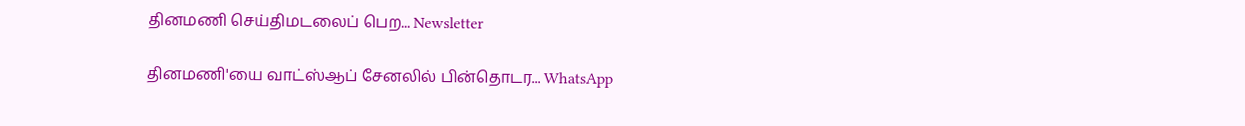தினமணி செய்திமடலைப் பெற... Newsletter

தினமணி'யை வாட்ஸ்ஆப் சேனலில் பின்தொடர... WhatsApp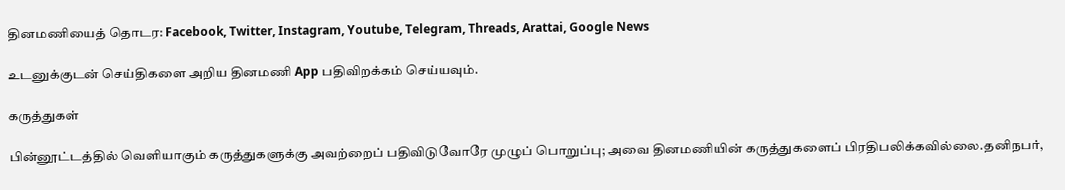தினமணியைத் தொடர: Facebook, Twitter, Instagram, Youtube, Telegram, Threads, Arattai, Google News

உடனுக்குடன் செய்திகளை அறிய தினமணி App பதிவிறக்கம் செய்யவும்.

கருத்துகள்

பின்னூட்டத்தில் வெளியாகும் கருத்துகளுக்கு அவற்றைப் பதிவிடுவோரே முழுப் பொறுப்பு; அவை தினமணியின் கருத்துகளைப் பிரதிபலிக்கவில்லை.தனிநபர்,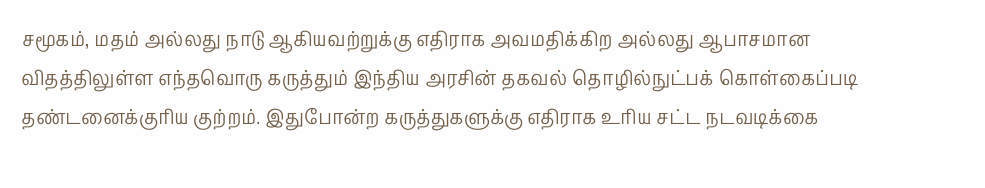சமூகம், மதம் அல்லது நாடு ஆகியவற்றுக்கு எதிராக அவமதிக்கிற அல்லது ஆபாசமான விதத்திலுள்ள எந்தவொரு கருத்தும் இந்திய அரசின் தகவல் தொழில்நுட்பக் கொள்கைப்படி தண்டனைக்குரிய குற்றம். இதுபோன்ற கருத்துகளுக்கு எதிராக உரிய சட்ட நடவடிக்கை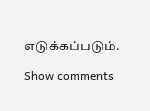எடுக்கப்படும்.

Show comments